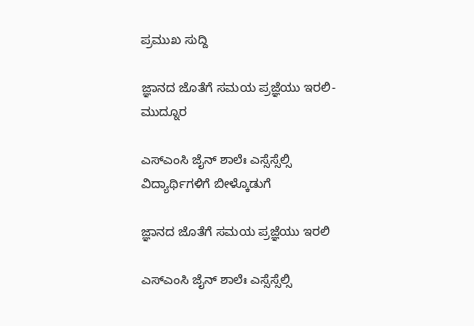ಪ್ರಮುಖ ಸುದ್ದಿ

ಜ್ಞಾನದ ಜೊತೆಗೆ ಸಮಯ ಪ್ರಜ್ಞೆಯು ಇರಲಿ- ಮುದ್ನೂರ

ಎಸ್‍ಎಂಸಿ ಜೈನ್ ಶಾಲೆಃ ಎಸ್ಸೆಸ್ಸೆಲ್ಸಿ ವಿದ್ಯಾರ್ಥಿಗಳಿಗೆ ಬೀಳ್ಕೊಡುಗೆ

ಜ್ಞಾನದ ಜೊತೆಗೆ ಸಮಯ ಪ್ರಜ್ಞೆಯು ಇರಲಿ

ಎಸ್‍ಎಂಸಿ ಜೈನ್ ಶಾಲೆಃ ಎಸ್ಸೆಸ್ಸೆಲ್ಸಿ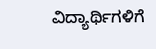ವಿದ್ಯಾರ್ಥಿಗಳಿಗೆ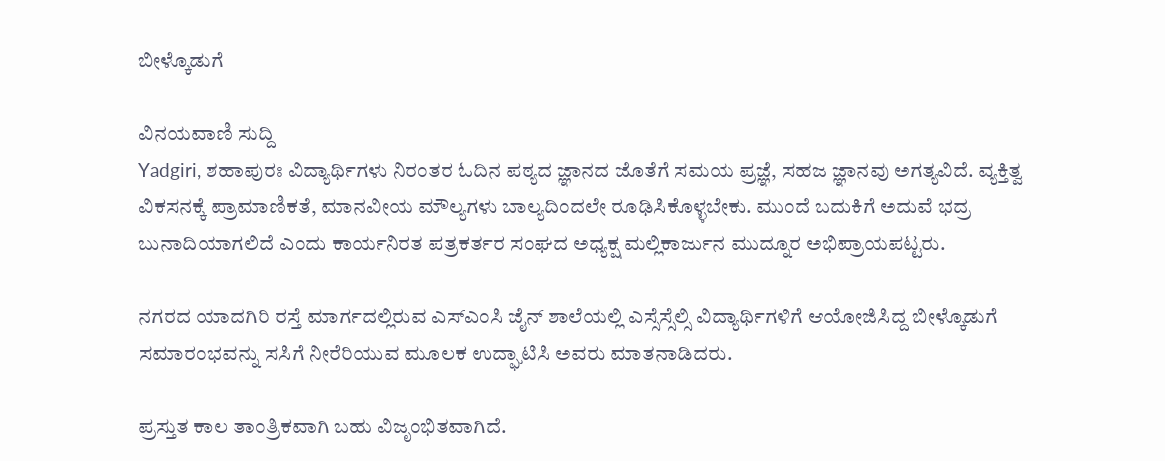ಬೀಳ್ಕೊಡುಗೆ

ವಿನಯವಾಣಿ ಸುದ್ದಿ
Yadgiri, ಶಹಾಪುರಃ ವಿದ್ಯಾರ್ಥಿಗಳು ನಿರಂತರ ಓದಿನ ಪಠ್ಯದ ಜ್ಞಾನದ ಜೊತೆಗೆ ಸಮಯ ಪ್ರಜ್ಞೆ, ಸಹಜ ಜ್ಞಾನವು ಅಗತ್ಯವಿದೆ. ವ್ಯಕ್ತಿತ್ವ ವಿಕಸನಕ್ಕೆ ಪ್ರಾಮಾಣಿಕತೆ, ಮಾನವೀಯ ಮೌಲ್ಯಗಳು ಬಾಲ್ಯದಿಂದಲೇ ರೂಢಿಸಿಕೊಳ್ಳಬೇಕು. ಮುಂದೆ ಬದುಕಿಗೆ ಅದುವೆ ಭದ್ರ ಬುನಾದಿಯಾಗಲಿದೆ ಎಂದು ಕಾರ್ಯನಿರತ ಪತ್ರಕರ್ತರ ಸಂಘದ ಅಧ್ಯಕ್ಷ ಮಲ್ಲಿಕಾರ್ಜುನ ಮುದ್ನೂರ ಅಭಿಪ್ರಾಯಪಟ್ಟರು.

ನಗರದ ಯಾದಗಿರಿ ರಸ್ತೆ ಮಾರ್ಗದಲ್ಲಿರುವ ಎಸ್‍ಎಂಸಿ ಜೈನ್ ಶಾಲೆಯಲ್ಲಿ ಎಸ್ಸೆಸ್ಸೆಲ್ಸಿ ವಿದ್ಯಾರ್ಥಿಗಳಿಗೆ ಆಯೋಜಿಸಿದ್ದ ಬೀಳ್ಕೊಡುಗೆ ಸಮಾರಂಭವನ್ನು ಸಸಿಗೆ ನೀರೆರಿಯುವ ಮೂಲಕ ಉದ್ಘಾಟಿಸಿ ಅವರು ಮಾತನಾಡಿದರು.

ಪ್ರಸ್ತುತ ಕಾಲ ತಾಂತ್ರಿಕವಾಗಿ ಬಹು ವಿಜೃಂಭಿತವಾಗಿದೆ.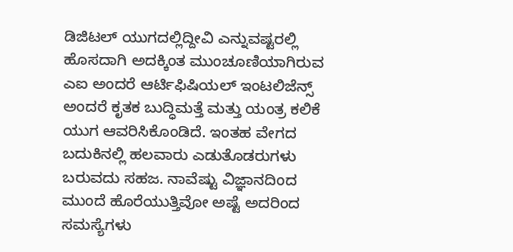ಡಿಜಿಟಲ್ ಯುಗದಲ್ಲಿದ್ದೀವಿ ಎನ್ನುವಷ್ಟರಲ್ಲಿ ಹೊಸದಾಗಿ ಅದಕ್ಕಿಂತ ಮುಂಚೂಣಿಯಾಗಿರುವ ಎಐ ಅಂದರೆ ಆರ್ಟಿಫಿಷಿಯಲ್ ಇಂಟಲಿಜೆನ್ಸ್ ಅಂದರೆ ಕೃತಕ ಬುದ್ಧಿಮತ್ತೆ ಮತ್ತು ಯಂತ್ರ ಕಲಿಕೆ ಯುಗ ಆವರಿಸಿಕೊಂಡಿದೆ. ಇಂತಹ ವೇಗದ ಬದುಕಿನಲ್ಲಿ ಹಲವಾರು ಎಡುತೊಡರುಗಳು ಬರುವದು ಸಹಜ. ನಾವೆಷ್ಟು ವಿಜ್ಞಾನದಿಂದ ಮುಂದೆ ಹೊರೆಯುತ್ತಿವೋ ಅಷ್ಟೆ ಅದರಿಂದ ಸಮಸ್ಯೆಗಳು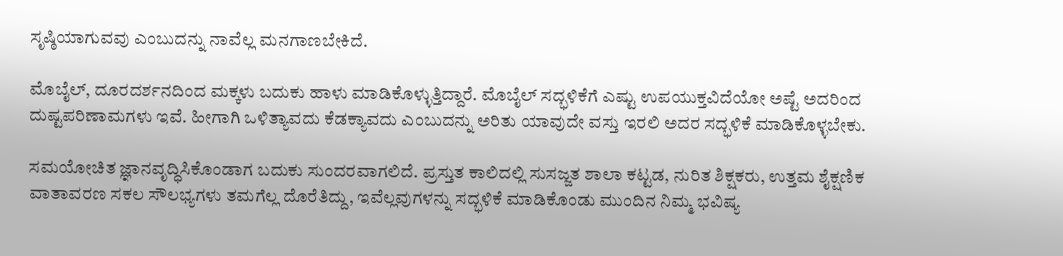ಸೃಷ್ಠಿಯಾಗುವವು ಎಂಬುದನ್ನು ನಾವೆಲ್ಲ ಮನಗಾಣಬೇಕಿದೆ.

ಮೊಬೈಲ್, ದೂರದರ್ಶನದಿಂದ ಮಕ್ಕಳು ಬದುಕು ಹಾಳು ಮಾಡಿಕೊಳ್ಳುತ್ತಿದ್ದಾರೆ. ಮೊಬೈಲ್ ಸದ್ಭಳಿಕೆಗೆ ಎಷ್ಟು ಉಪಯುಕ್ತವಿದೆಯೋ ಅಷ್ಟೆ ಅದರಿಂದ ದುಷ್ಟಪರಿಣಾಮಗಳು ಇವೆ. ಹೀಗಾಗಿ ಒಳಿತ್ಯಾವದು ಕೆಡಕ್ಯಾವದು ಎಂಬುದನ್ನು ಅರಿತು ಯಾವುದೇ ವಸ್ತು ಇರಲಿ ಅದರ ಸದ್ಭಳಿಕೆ ಮಾಡಿಕೊಳ್ಳಬೇಕು.

ಸಮಯೋಚಿತ ಜ್ಞಾನವೃದ್ಧಿಸಿಕೊಂಡಾಗ ಬದುಕು ಸುಂದರವಾಗಲಿದೆ. ಪ್ರಸ್ತುತ ಕಾಲಿದಲ್ಲಿ ಸುಸಜ್ಜತ ಶಾಲಾ ಕಟ್ಟಡ, ನುರಿತ ಶಿಕ್ಷಕರು, ಉತ್ತಮ ಶೈಕ್ಷಣಿಕ ವಾತಾವರಣ ಸಕಲ ಸೌಲಭ್ಯಗಳು ತಮಗೆಲ್ಲ ದೊರೆತಿದ್ದು, ಇವೆಲ್ಲವುಗಳನ್ನು ಸದ್ಭಳಿಕೆ ಮಾಡಿಕೊಂಡು ಮುಂದಿನ ನಿಮ್ಮ ಭವಿಷ್ಯ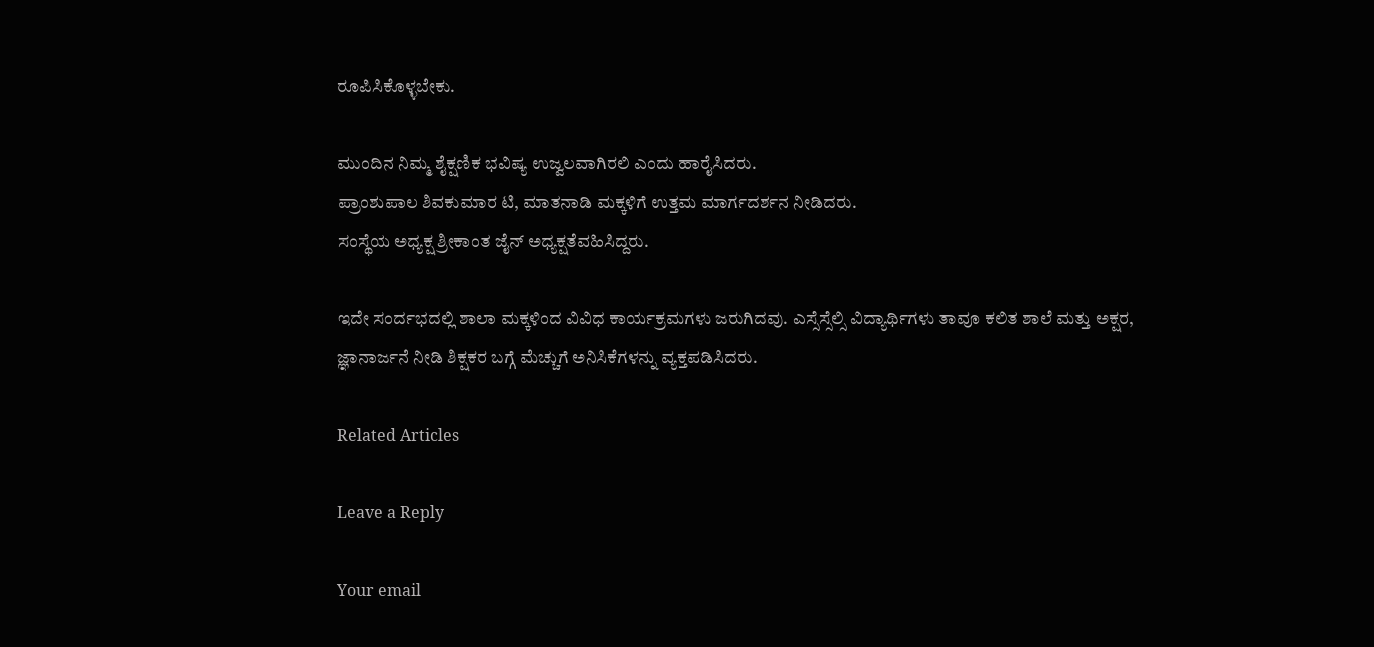ರೂಪಿಸಿಕೊಳ್ಳಬೇಕು.

ಮುಂದಿನ ನಿಮ್ಮ ಶೈಕ್ಷಣಿಕ ಭವಿಷ್ಯ ಉಜ್ವಲವಾಗಿರಲಿ ಎಂದು ಹಾರೈಸಿದರು.
ಪ್ರಾಂಶುಪಾಲ ಶಿವಕುಮಾರ ಟಿ, ಮಾತನಾಡಿ ಮಕ್ಕಳಿಗೆ ಉತ್ತಮ ಮಾರ್ಗದರ್ಶನ ನೀಡಿದರು.
ಸಂಸ್ಥೆಯ ಅಧ್ಯಕ್ಷ ಶ್ರೀಕಾಂತ ಜೈನ್ ಅಧ್ಯಕ್ಷತೆವಹಿಸಿದ್ದರು.

ಇದೇ ಸಂರ್ದಭದಲ್ಲಿ ಶಾಲಾ ಮಕ್ಕಳಿಂದ ವಿವಿಧ ಕಾರ್ಯಕ್ರಮಗಳು ಜರುಗಿದವು. ಎಸ್ಸೆಸ್ಸೆಲ್ಸಿ ವಿದ್ಯಾರ್ಥಿಗಳು ತಾವೂ ಕಲಿತ ಶಾಲೆ ಮತ್ತು ಅಕ್ಷರ, ಜ್ಞಾನಾರ್ಜನೆ ನೀಡಿ ಶಿಕ್ಷಕರ ಬಗ್ಗೆ ಮೆಚ್ಚುಗೆ ಅನಿಸಿಕೆಗಳನ್ನು ವ್ಯಕ್ತಪಡಿಸಿದರು.

Related Articles

Leave a Reply

Your email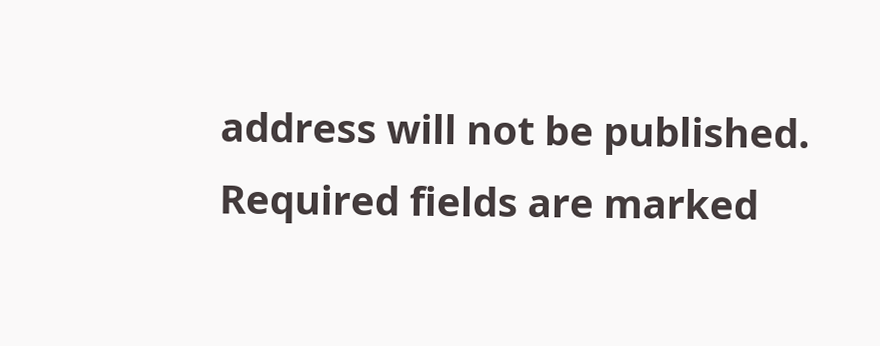address will not be published. Required fields are marked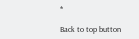*

Back to top button